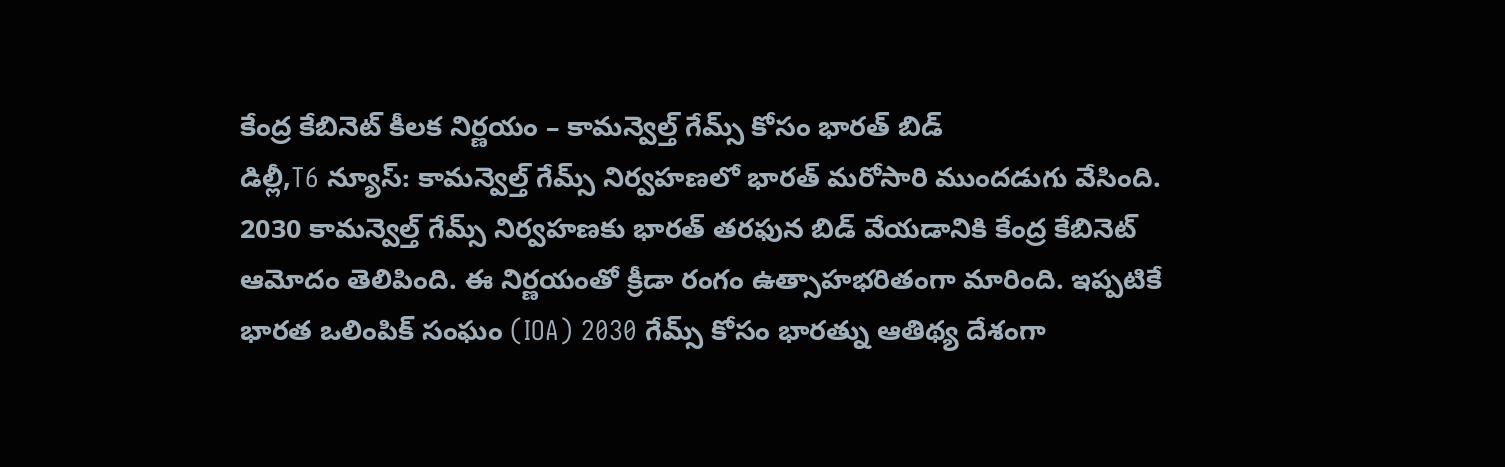కేంద్ర కేబినెట్ కీలక నిర్ణయం – కామన్వెల్త్ గేమ్స్ కోసం భారత్ బిడ్
డిల్లీ,T6 న్యూస్: కామన్వెల్త్ గేమ్స్ నిర్వహణలో భారత్ మరోసారి ముందడుగు వేసింది. 2030 కామన్వెల్త్ గేమ్స్ నిర్వహణకు భారత్ తరఫున బిడ్ వేయడానికి కేంద్ర కేబినెట్ ఆమోదం తెలిపింది. ఈ నిర్ణయంతో క్రీడా రంగం ఉత్సాహభరితంగా మారింది. ఇప్పటికే భారత ఒలింపిక్ సంఘం (IOA) 2030 గేమ్స్ కోసం భారత్ను ఆతిథ్య దేశంగా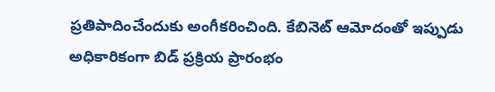ప్రతిపాదించేందుకు అంగీకరించింది. కేబినెట్ ఆమోదంతో ఇప్పుడు అధికారికంగా బిడ్ ప్రక్రియ ప్రారంభం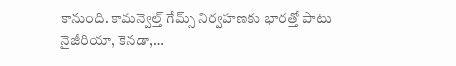కానుంది. కామన్వెల్త్ గేమ్స్ నిర్వహణకు భారత్తో పాటు నైజీరియా, కెనడా,…